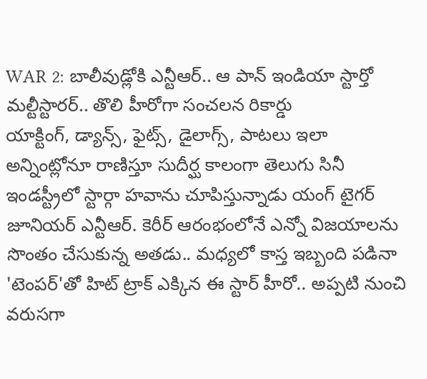WAR 2: బాలీవుడ్లోకి ఎన్టీఆర్.. ఆ పాన్ ఇండియా స్టార్తో మల్టీస్టారర్.. తొలి హీరోగా సంచలన రికార్డు
యాక్టింగ్, డ్యాన్స్, ఫైట్స్, డైలాగ్స్, పాటలు ఇలా అన్నింట్లోనూ రాణిస్తూ సుదీర్ఘ కాలంగా తెలుగు సినీ ఇండస్ట్రీలో స్టార్గా హవాను చూపిస్తున్నాడు యంగ్ టైగర్ జూనియర్ ఎన్టీఆర్. కెరీర్ ఆరంభంలోనే ఎన్నో విజయాలను సొంతం చేసుకున్న అతడు.. మధ్యలో కాస్త ఇబ్బంది పడినా 'టెంపర్'తో హిట్ ట్రాక్ ఎక్కిన ఈ స్టార్ హీరో.. అప్పటి నుంచి వరుసగా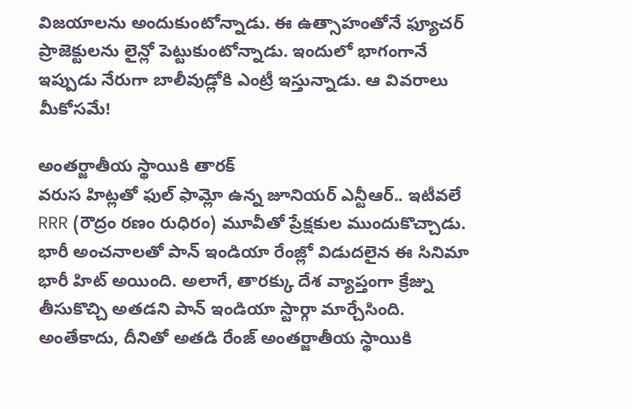విజయాలను అందుకుంటోన్నాడు. ఈ ఉత్సాహంతోనే ఫ్యూచర్ ప్రాజెక్టులను లైన్లో పెట్టుకుంటోన్నాడు. ఇందులో భాగంగానే ఇప్పుడు నేరుగా బాలీవుడ్లోకి ఎంట్రీ ఇస్తున్నాడు. ఆ వివరాలు మీకోసమే!

అంతర్జాతీయ స్థాయికి తారక్
వరుస హిట్లతో ఫుల్ ఫామ్లో ఉన్న జూనియర్ ఎన్టీఆర్.. ఇటీవలే RRR (రౌద్రం రణం రుధిరం) మూవీతో ప్రేక్షకుల ముందుకొచ్చాడు. భారీ అంచనాలతో పాన్ ఇండియా రేంజ్లో విడుదలైన ఈ సినిమా భారీ హిట్ అయింది. అలాగే, తారక్కు దేశ వ్యాప్తంగా క్రేజ్ను తీసుకొచ్చి అతడని పాన్ ఇండియా స్టార్గా మార్చేసింది. అంతేకాదు, దీనితో అతడి రేంజ్ అంతర్జాతీయ స్థాయికి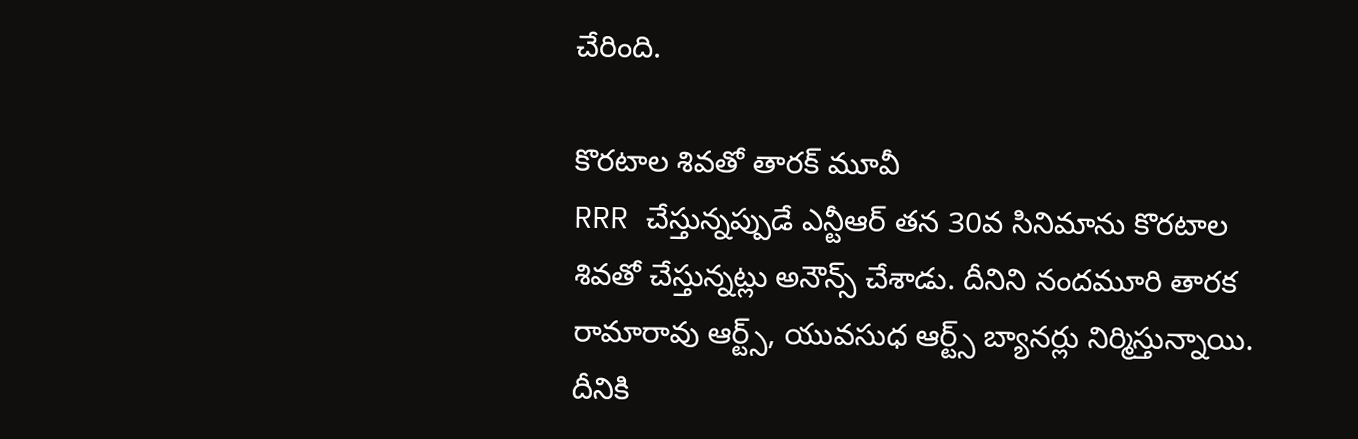చేరింది.

కొరటాల శివతో తారక్ మూవీ
RRR చేస్తున్నప్పుడే ఎన్టీఆర్ తన 30వ సినిమాను కొరటాల శివతో చేస్తున్నట్లు అనౌన్స్ చేశాడు. దీనిని నందమూరి తారక రామారావు ఆర్ట్స్, యువసుధ ఆర్ట్స్ బ్యానర్లు నిర్మిస్తున్నాయి. దీనికి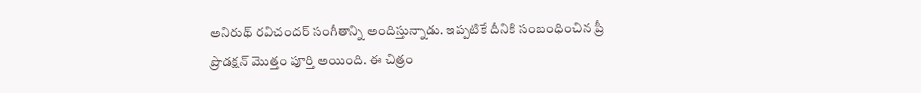అనిరుథ్ రవిచందర్ సంగీతాన్ని అందిస్తున్నాడు. ఇప్పటికే దీనికి సంబంధించిన ప్రీ ప్రొడక్షన్ మొత్తం పూర్తి అయింది. ఈ చిత్రం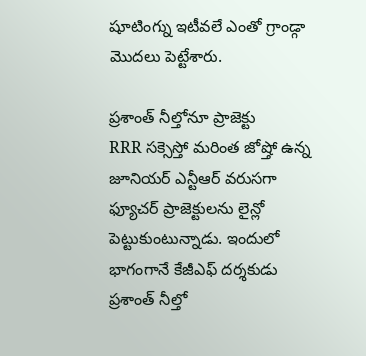షూటింగ్ను ఇటీవలే ఎంతో గ్రాండ్గా మొదలు పెట్టేశారు.

ప్రశాంత్ నీల్తోనూ ప్రాజెక్టు
RRR సక్సెస్తో మరింత జోష్తో ఉన్న జూనియర్ ఎన్టీఆర్ వరుసగా ఫ్యూచర్ ప్రాజెక్టులను లైన్లో పెట్టుకుంటున్నాడు. ఇందులో భాగంగానే కేజీఎఫ్ దర్శకుడు ప్రశాంత్ నీల్తో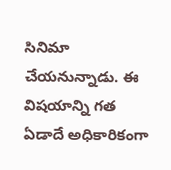సినిమా చేయనున్నాడు. ఈ విషయాన్ని గత ఏడాదే అధికారికంగా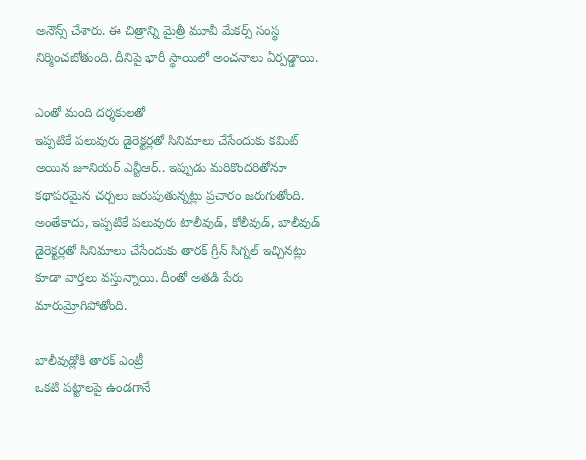అనౌన్స్ చేశారు. ఈ చిత్రాన్ని మైత్రీ మూవీ మేకర్స్ సంస్థ నిర్మించబోతుంది. దీనిపై భారీ స్థాయిలో అంచనాలు ఏర్పడ్డాయి.

ఎంతో మంది దర్శకులతో
ఇప్పటికే పలువురు డైరెక్టర్లతో సినిమాలు చేసేందుకు కమిట్ అయిన జూనియర్ ఎన్టీఆర్.. ఇప్పుడు మరికొందరితోనూ కథాపరమైన చర్చలు జరుపుతున్నట్లు ప్రచారం జరుగుతోంది. అంతేకాదు, ఇప్పటికే పలువురు టాలీవుడ్, కోలీవుడ్, బాలీవుడ్ డైరెక్టర్లతో సినిమాలు చేసేందుకు తారక్ గ్రీన్ సిగ్నల్ ఇచ్చినట్లు కూడా వార్తలు వస్తున్నాయి. దీంతో అతడి పేరు మారుమ్రోగిపోతోంది.

బాలీవుడ్లోకి తారక్ ఎంట్రీ
ఒకటి పట్టాలపై ఉండగానే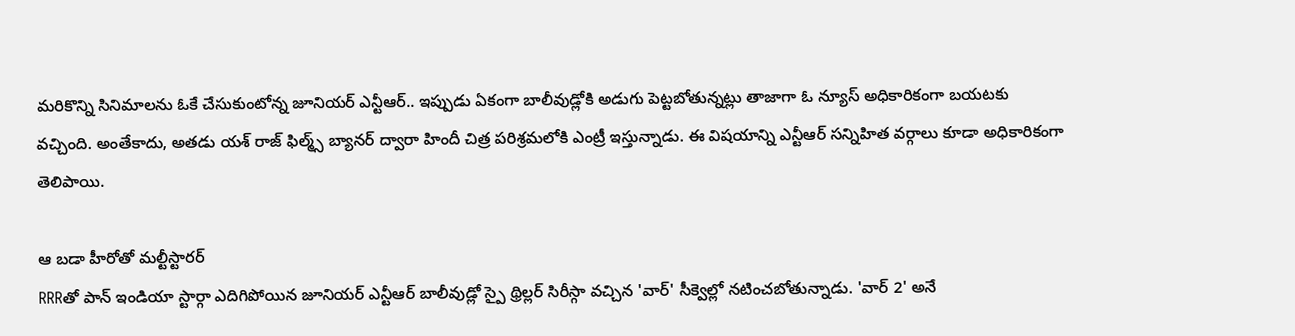మరికొన్ని సినిమాలను ఓకే చేసుకుంటోన్న జూనియర్ ఎన్టీఆర్.. ఇప్పుడు ఏకంగా బాలీవుడ్లోకి అడుగు పెట్టబోతున్నట్లు తాజాగా ఓ న్యూస్ అధికారికంగా బయటకు వచ్చింది. అంతేకాదు, అతడు యశ్ రాజ్ ఫిల్మ్స్ బ్యానర్ ద్వారా హిందీ చిత్ర పరిశ్రమలోకి ఎంట్రీ ఇస్తున్నాడు. ఈ విషయాన్ని ఎన్టీఆర్ సన్నిహిత వర్గాలు కూడా అధికారికంగా తెలిపాయి.

ఆ బడా హీరోతో మల్టీస్టారర్
RRRతో పాన్ ఇండియా స్టార్గా ఎదిగిపోయిన జూనియర్ ఎన్టీఆర్ బాలీవుడ్లో స్పై థ్రిల్లర్ సిరీస్గా వచ్చిన 'వార్' సీక్వెల్లో నటించబోతున్నాడు. 'వార్ 2' అనే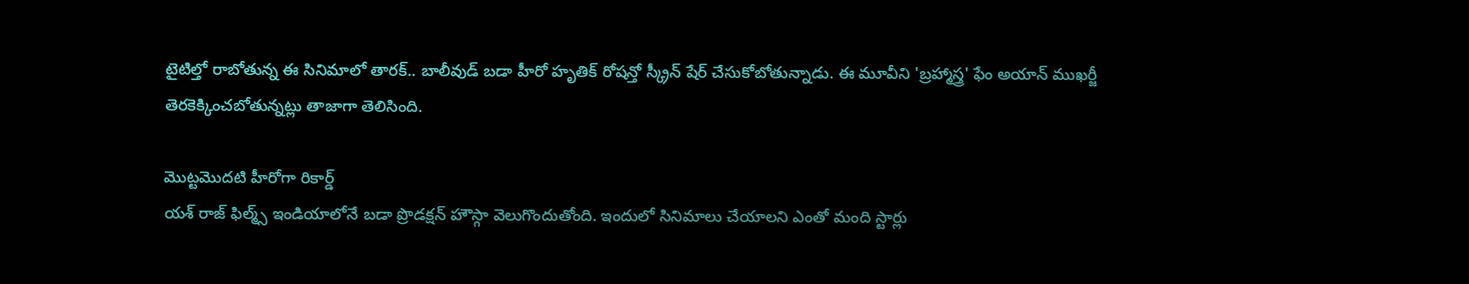టైటిల్తో రాబోతున్న ఈ సినిమాలో తారక్.. బాలీవుడ్ బడా హీరో హృతిక్ రోషన్తో స్క్రీన్ షేర్ చేసుకోబోతున్నాడు. ఈ మూవీని 'బ్రహ్మాస్త్ర' ఫేం అయాన్ ముఖర్జీ తెరకెక్కించబోతున్నట్లు తాజాగా తెలిసింది.

మొట్టమొదటి హీరోగా రికార్డ్
యశ్ రాజ్ ఫిల్మ్స్ ఇండియాలోనే బడా ప్రొడక్షన్ హౌస్గా వెలుగొందుతోంది. ఇందులో సినిమాలు చేయాలని ఎంతో మంది స్టార్లు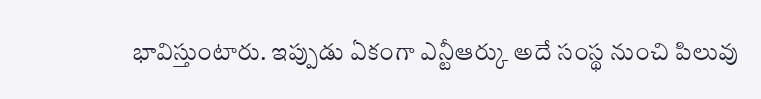భావిస్తుంటారు. ఇప్పుడు ఏకంగా ఎన్టీఆర్కు అదే సంస్థ నుంచి పిలువు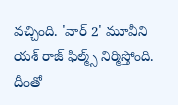వచ్చింది. 'వార్ 2' మూవీని యశ్ రాజ్ ఫిల్మ్స్ నిర్మిస్తోంది. దీంతో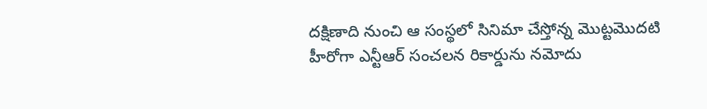దక్షిణాది నుంచి ఆ సంస్థలో సినిమా చేస్తోన్న మొట్టమొదటి హీరోగా ఎన్టీఆర్ సంచలన రికార్డును నమోదు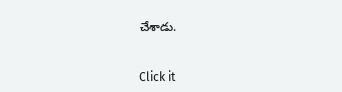చేశాడు.


Click it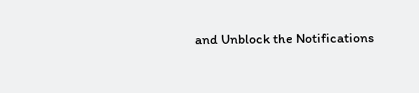and Unblock the Notifications